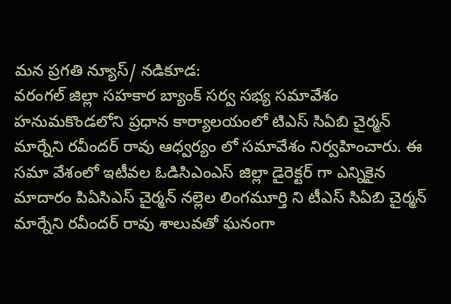మన ప్రగతి న్యూస్/ నడికూడ:
వరంగల్ జిల్లా సహకార బ్యాంక్ సర్వ సభ్య సమావేశం హనుమకొండలోని ప్రధాన కార్యాలయంలో టిఎస్ సిఏబి చైర్మన్ మార్నేని రవీందర్ రావు ఆధ్వర్యం లో సమావేశం నిర్వహించారు. ఈ సమా వేశంలో ఇటీవల ఓడిసిఎంఎస్ జిల్లా డైరెక్టర్ గా ఎన్నికైన మాదారం పిఏసిఎస్ చైర్మన్ నల్లెల లింగమూర్తి ని టీఎస్ సిఏబి చైర్మన్ మార్నేని రవీందర్ రావు శాలువతో ఘనంగా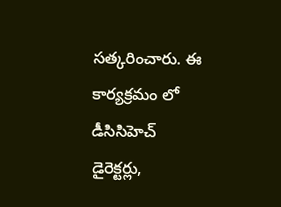సత్కరించారు. ఈ కార్యక్రమం లో డీసిసిహెచ్ డైరెక్టర్లు,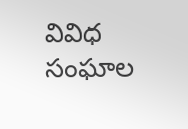వివిధ సంఘాల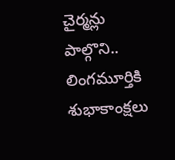చైర్మన్లు పాల్గొని.. లింగమూర్తికి శుభాకాంక్షలు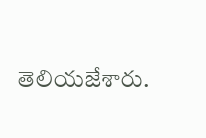తెలియజేశారు.